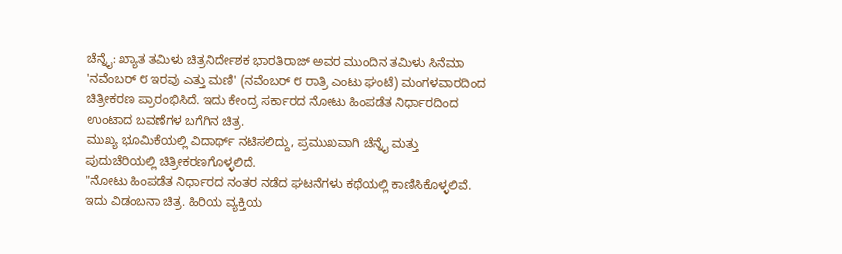ಚೆನ್ನೈ: ಖ್ಯಾತ ತಮಿಳು ಚಿತ್ರನಿರ್ದೇಶಕ ಭಾರತಿರಾಜ್ ಅವರ ಮುಂದಿನ ತಮಿಳು ಸಿನೆಮಾ 'ನವೆಂಬರ್ ೮ ಇರವು ಎತ್ತು ಮಣಿ' (ನವೆಂಬರ್ ೮ ರಾತ್ರಿ ಎಂಟು ಘಂಟೆ) ಮಂಗಳವಾರದಿಂದ ಚಿತ್ರೀಕರಣ ಪ್ರಾರಂಭಿಸಿದೆ. ಇದು ಕೇಂದ್ರ ಸರ್ಕಾರದ ನೋಟು ಹಿಂಪಡೆತ ನಿರ್ಧಾರದಿಂದ ಉಂಟಾದ ಬವಣೆಗಳ ಬಗೆಗಿನ ಚಿತ್ರ.
ಮುಖ್ಯ ಭೂಮಿಕೆಯಲ್ಲಿ ವಿದಾರ್ಥ್ ನಟಿಸಲಿದ್ದು, ಪ್ರಮುಖವಾಗಿ ಚೆನ್ನೈ ಮತ್ತು ಪುದುಚೆರಿಯಲ್ಲಿ ಚಿತ್ರೀಕರಣಗೊಳ್ಳಲಿದೆ.
"ನೋಟು ಹಿಂಪಡೆತ ನಿರ್ಧಾರದ ನಂತರ ನಡೆದ ಘಟನೆಗಳು ಕಥೆಯಲ್ಲಿ ಕಾಣಿಸಿಕೊಳ್ಳಲಿವೆ. ಇದು ವಿಡಂಬನಾ ಚಿತ್ರ. ಹಿರಿಯ ವ್ಯಕ್ತಿಯ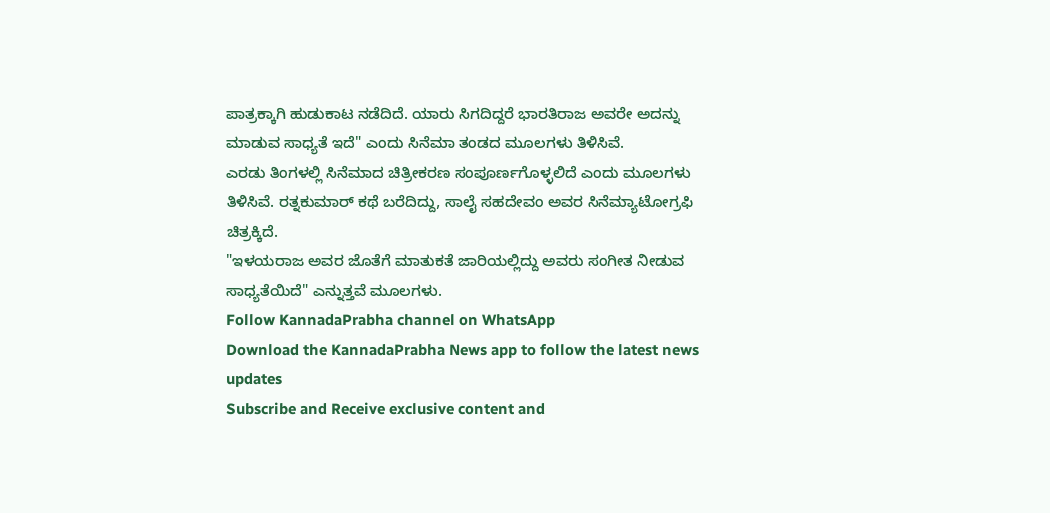ಪಾತ್ರಕ್ಕಾಗಿ ಹುಡುಕಾಟ ನಡೆದಿದೆ. ಯಾರು ಸಿಗದಿದ್ದರೆ ಭಾರತಿರಾಜ ಅವರೇ ಅದನ್ನು ಮಾಡುವ ಸಾಧ್ಯತೆ ಇದೆ" ಎಂದು ಸಿನೆಮಾ ತಂಡದ ಮೂಲಗಳು ತಿಳಿಸಿವೆ.
ಎರಡು ತಿಂಗಳಲ್ಲಿ ಸಿನೆಮಾದ ಚಿತ್ರೀಕರಣ ಸಂಪೂರ್ಣಗೊಳ್ಳಲಿದೆ ಎಂದು ಮೂಲಗಳು ತಿಳಿಸಿವೆ. ರತ್ನಕುಮಾರ್ ಕಥೆ ಬರೆದಿದ್ದು, ಸಾಲೈ ಸಹದೇವಂ ಅವರ ಸಿನೆಮ್ಯಾಟೋಗ್ರಫಿ ಚಿತ್ರಕ್ಕಿದೆ.
"ಇಳಯರಾಜ ಅವರ ಜೊತೆಗೆ ಮಾತುಕತೆ ಜಾರಿಯಲ್ಲಿದ್ದು ಅವರು ಸಂಗೀತ ನೀಡುವ ಸಾಧ್ಯತೆಯಿದೆ" ಎನ್ನುತ್ತವೆ ಮೂಲಗಳು.
Follow KannadaPrabha channel on WhatsApp
Download the KannadaPrabha News app to follow the latest news updates
Subscribe and Receive exclusive content and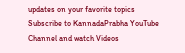updates on your favorite topics
Subscribe to KannadaPrabha YouTube Channel and watch Videos